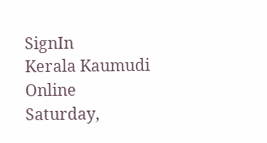SignIn
Kerala Kaumudi Online
Saturday,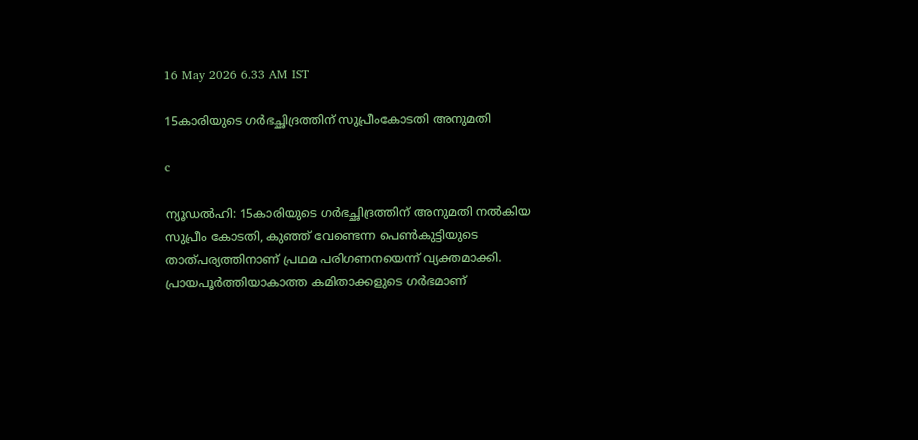16 May 2026 6.33 AM IST

15കാരിയുടെ ഗർഭച്ഛിദ്രത്തിന് സുപ്രീംകോടതി അനുമതി

c

ന്യൂഡൽഹി: 15കാരിയുടെ ഗർഭച്ഛിദ്രത്തിന് അനുമതി നൽകിയ സുപ്രീം കോടതി, കുഞ്ഞ് വേണ്ടെന്ന പെൺകുട്ടിയുടെ താത്പര്യത്തിനാണ് പ്രഥമ പരിഗണനയെന്ന് വ്യക്തമാക്കി. പ്രായപൂർത്തിയാകാത്ത കമിതാക്കളുടെ ഗർഭമാണ്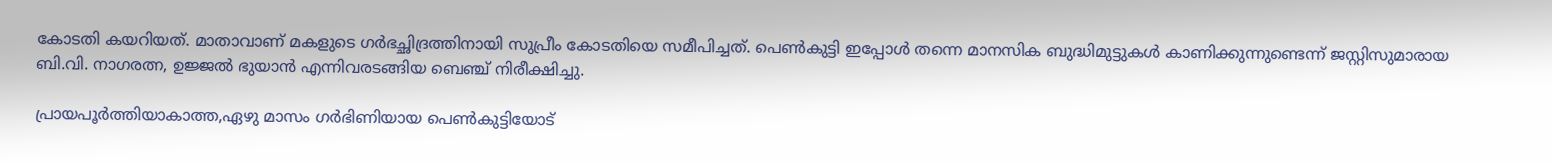കോടതി കയറിയത്. മാതാവാണ് മകളുടെ ഗർഭച്ഛിദ്രത്തിനായി സുപ്രീം കോടതിയെ സമീപിച്ചത്. പെൺകുട്ടി ഇപ്പോൾ തന്നെ മാനസിക ബുദ്ധിമുട്ടുകൾ കാണിക്കുന്നുണ്ടെന്ന് ജസ്റ്റിസുമാരായ ബി.വി. നാഗരത്ന, ഉജ്ജൽ ഭുയാൻ എന്നിവരടങ്ങിയ ബെഞ്ച് നിരീക്ഷിച്ചു.

പ്രായപൂ‌ർത്തിയാകാത്ത,ഏഴു മാസം ഗർഭിണിയായ പെൺകുട്ടിയോട്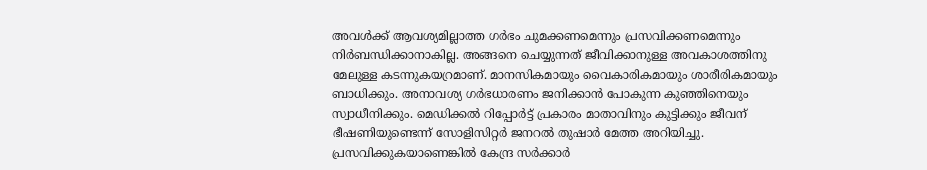അവൾക്ക് ആവശ്യമില്ലാത്ത ഗർഭം ചുമക്കണമെന്നും പ്രസവിക്കണമെന്നും നി‌ർബന്ധിക്കാനാകില്ല. അങ്ങനെ ചെയ്യുന്നത് ജീവിക്കാനുള്ള അവകാശത്തിനു മേലുള്ള കടന്നുകയറ്രമാണ്. മാനസികമായും വൈകാരികമായും ശാരീരികമായും ബാധിക്കും. അനാവശ്യ ഗർഭധാരണം ജനിക്കാൻ പോകുന്ന കുഞ്ഞിനെയും സ്വാധീനിക്കും. മെഡിക്കൽ റിപ്പോ‌ർട്ട് പ്രകാരം മാതാവിനും കുട്ടിക്കും ജീവന് ഭീഷണിയുണ്ടെന്ന് സോളിസിറ്റർ ജനറൽ തുഷാർ മേത്ത അറിയിച്ചു. പ്രസവിക്കുകയാണെങ്കിൽ കേന്ദ്ര സർക്കാർ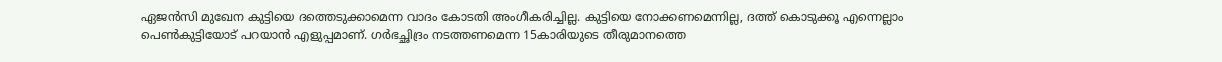ഏജൻസി മുഖേന കുട്ടിയെ ദത്തെടുക്കാമെന്ന വാദം കോടതി അംഗീകരിച്ചില്ല. കുട്ടിയെ നോക്കണമെന്നില്ല, ദത്ത് കൊടുക്കൂ എന്നെല്ലാം പെൺകുട്ടിയോട് പറയാൻ എളുപ്പമാണ്. ഗർഭച്ഛിദ്രം നടത്തണമെന്ന 15കാരിയുടെ തീരുമാനത്തെ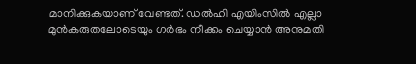മാനിക്കുകയാണ് വേണ്ടത്. ഡൽഹി എയിംസിൽ എല്ലാ മുൻകരുതലോടെയും ഗർഭം നീക്കം ചെയ്യാൻ അനുമതി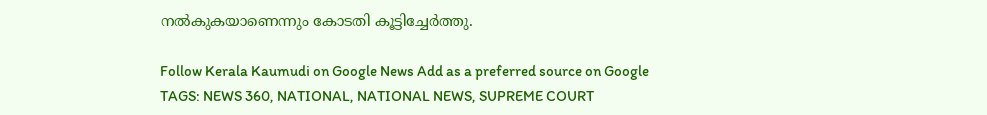നൽകുകയാണെന്നും കോടതി കൂട്ടിച്ചേർത്തു.

Follow Kerala Kaumudi on Google News Add as a preferred source on Google
TAGS: NEWS 360, NATIONAL, NATIONAL NEWS, SUPREME COURT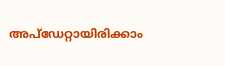അപ്ഡേറ്റായിരിക്കാം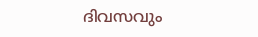ദിവസവും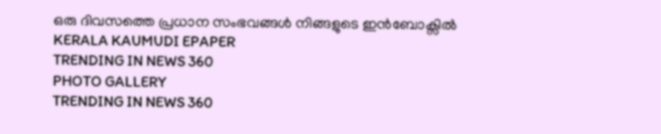ഒരു ദിവസത്തെ പ്രധാന സംഭവങ്ങൾ നിങ്ങളുടെ ഇൻബോക്സിൽ
KERALA KAUMUDI EPAPER
TRENDING IN NEWS 360
PHOTO GALLERY
TRENDING IN NEWS 360